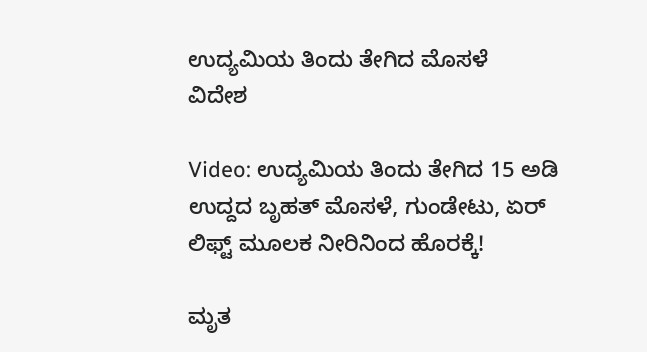ಉದ್ಯಮಿಯ ತಿಂದು ತೇಗಿದ ಮೊಸಳೆ
ವಿದೇಶ

Video: ಉದ್ಯಮಿಯ ತಿಂದು ತೇಗಿದ 15 ಅಡಿ ಉದ್ದದ ಬೃಹತ್ ಮೊಸಳೆ, ಗುಂಡೇಟು, ಏರ್ ಲಿಫ್ಟ್ ಮೂಲಕ ನೀರಿನಿಂದ ಹೊರಕ್ಕೆ!

ಮೃತ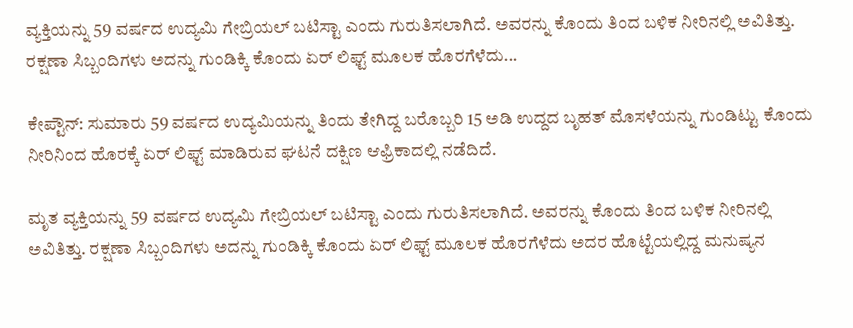ವ್ಯಕ್ತಿಯನ್ನು 59 ವರ್ಷದ ಉದ್ಯಮಿ ಗೇಬ್ರಿಯಲ್ ಬಟಿಸ್ಟಾ ಎಂದು ಗುರುತಿಸಲಾಗಿದೆ. ಅವರನ್ನು ಕೊಂದು ತಿಂದ ಬಳಿಕ ನೀರಿನಲ್ಲಿ ಅವಿತಿತ್ತು. ರಕ್ಷಣಾ ಸಿಬ್ಬಂದಿಗಳು ಅದನ್ನು ಗುಂಡಿಕ್ಕಿ ಕೊಂದು ಏರ್ ಲಿಫ್ಟ್ ಮೂಲಕ ಹೊರಗೆಳೆದು...

ಕೇಪ್ಟೌನ್: ಸುಮಾರು 59 ವರ್ಷದ ಉದ್ಯಮಿಯನ್ನು ತಿಂದು ತೇಗಿದ್ದ ಬರೊಬ್ಬರಿ 15 ಅಡಿ ಉದ್ದದ ಬೃಹತ್ ಮೊಸಳೆಯನ್ನು ಗುಂಡಿಟ್ಟು ಕೊಂದು ನೀರಿನಿಂದ ಹೊರಕ್ಕೆ ಏರ್ ಲಿಫ್ಟ್ ಮಾಡಿರುವ ಘಟನೆ ದಕ್ಷಿಣ ಆಫ್ರಿಕಾದಲ್ಲಿ ನಡೆದಿದೆ.

ಮೃತ ವ್ಯಕ್ತಿಯನ್ನು 59 ವರ್ಷದ ಉದ್ಯಮಿ ಗೇಬ್ರಿಯಲ್ ಬಟಿಸ್ಟಾ ಎಂದು ಗುರುತಿಸಲಾಗಿದೆ. ಅವರನ್ನು ಕೊಂದು ತಿಂದ ಬಳಿಕ ನೀರಿನಲ್ಲಿ ಅವಿತಿತ್ತು. ರಕ್ಷಣಾ ಸಿಬ್ಬಂದಿಗಳು ಅದನ್ನು ಗುಂಡಿಕ್ಕಿ ಕೊಂದು ಏರ್ ಲಿಫ್ಟ್ ಮೂಲಕ ಹೊರಗೆಳೆದು ಅದರ ಹೊಟ್ಟೆಯಲ್ಲಿದ್ದ ಮನುಷ್ಯನ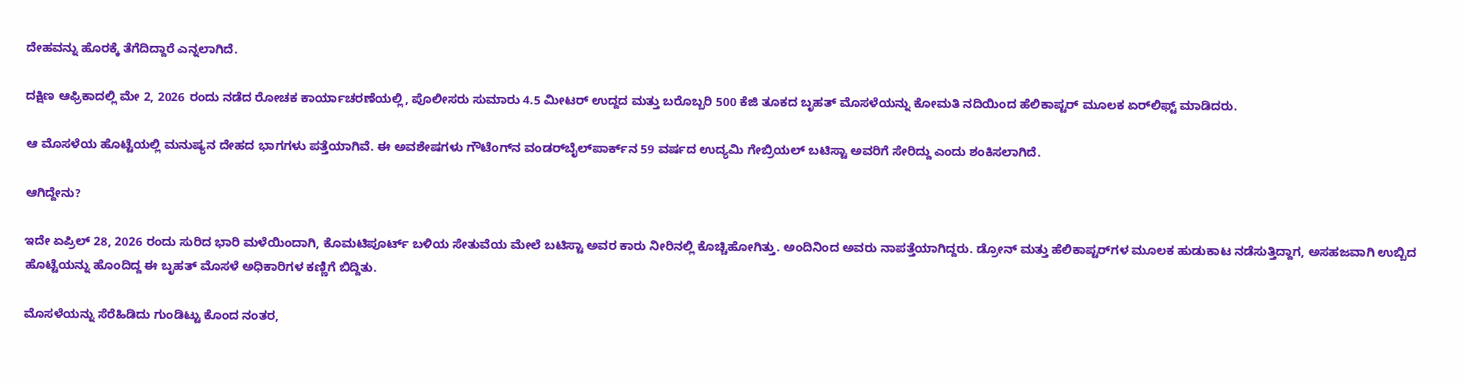ದೇಹವನ್ನು ಹೊರಕ್ಕೆ ತೆಗೆದಿದ್ದಾರೆ ಎನ್ನಲಾಗಿದೆ.

ದಕ್ಷಿಣ ಆಫ್ರಿಕಾದಲ್ಲಿ ಮೇ 2, 2026 ರಂದು ನಡೆದ ರೋಚಕ ಕಾರ್ಯಾಚರಣೆಯಲ್ಲಿ, ಪೊಲೀಸರು ಸುಮಾರು 4.5 ಮೀಟರ್ ಉದ್ದದ ಮತ್ತು ಬರೊಬ್ಬರಿ 500 ಕೆಜಿ ತೂಕದ ಬೃಹತ್ ಮೊಸಳೆಯನ್ನು ಕೋಮತಿ ನದಿಯಿಂದ ಹೆಲಿಕಾಪ್ಟರ್ ಮೂಲಕ ಏರ್‌ಲಿಫ್ಟ್ ಮಾಡಿದರು.

ಆ ಮೊಸಳೆಯ ಹೊಟ್ಟೆಯಲ್ಲಿ ಮನುಷ್ಯನ ದೇಹದ ಭಾಗಗಳು ಪತ್ತೆಯಾಗಿವೆ. ಈ ಅವಶೇಷಗಳು ಗೌಟೆಂಗ್‌ನ ವಂಡರ್‌ಬೈಲ್‌ಪಾರ್ಕ್‌ನ 59 ವರ್ಷದ ಉದ್ಯಮಿ ಗೇಬ್ರಿಯಲ್ ಬಟಿಸ್ಟಾ ಅವರಿಗೆ ಸೇರಿದ್ದು ಎಂದು ಶಂಕಿಸಲಾಗಿದೆ.

ಆಗಿದ್ದೇನು?

ಇದೇ ಏಪ್ರಿಲ್ 28, 2026 ರಂದು ಸುರಿದ ಭಾರಿ ಮಳೆಯಿಂದಾಗಿ, ಕೊಮಟಿಪೂರ್ಟ್ ಬಳಿಯ ಸೇತುವೆಯ ಮೇಲೆ ಬಟಿಸ್ಟಾ ಅವರ ಕಾರು ನೀರಿನಲ್ಲಿ ಕೊಚ್ಚಿಹೋಗಿತ್ತು. ಅಂದಿನಿಂದ ಅವರು ನಾಪತ್ತೆಯಾಗಿದ್ದರು. ಡ್ರೋನ್ ಮತ್ತು ಹೆಲಿಕಾಪ್ಟರ್‌ಗಳ ಮೂಲಕ ಹುಡುಕಾಟ ನಡೆಸುತ್ತಿದ್ದಾಗ, ಅಸಹಜವಾಗಿ ಉಬ್ಬಿದ ಹೊಟ್ಟೆಯನ್ನು ಹೊಂದಿದ್ದ ಈ ಬೃಹತ್ ಮೊಸಳೆ ಅಧಿಕಾರಿಗಳ ಕಣ್ಣಿಗೆ ಬಿದ್ದಿತು.

ಮೊಸಳೆಯನ್ನು ಸೆರೆಹಿಡಿದು ಗುಂಡಿಟ್ಟು ಕೊಂದ ನಂತರ,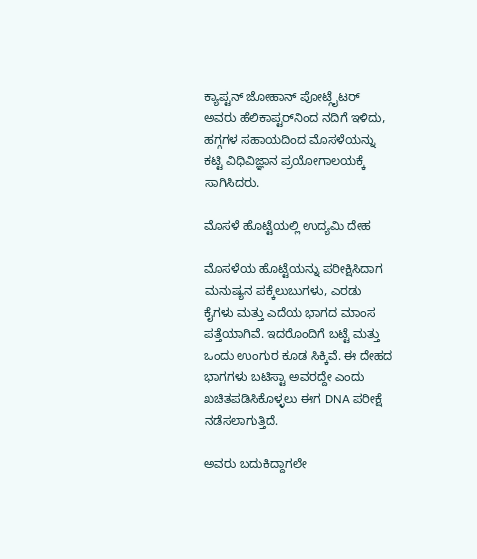ಕ್ಯಾಪ್ಟನ್ ಜೋಹಾನ್ ಪೋಟ್ಗೈಟರ್ ಅವರು ಹೆಲಿಕಾಪ್ಟರ್‌ನಿಂದ ನದಿಗೆ ಇಳಿದು, ಹಗ್ಗಗಳ ಸಹಾಯದಿಂದ ಮೊಸಳೆಯನ್ನು ಕಟ್ಟಿ ವಿಧಿವಿಜ್ಞಾನ ಪ್ರಯೋಗಾಲಯಕ್ಕೆ ಸಾಗಿಸಿದರು.

ಮೊಸಳೆ ಹೊಟ್ಟೆಯಲ್ಲಿ ಉದ್ಯಮಿ ದೇಹ

ಮೊಸಳೆಯ ಹೊಟ್ಟೆಯನ್ನು ಪರೀಕ್ಷಿಸಿದಾಗ ಮನುಷ್ಯನ ಪಕ್ಕೆಲುಬುಗಳು, ಎರಡು ಕೈಗಳು ಮತ್ತು ಎದೆಯ ಭಾಗದ ಮಾಂಸ ಪತ್ತೆಯಾಗಿವೆ. ಇದರೊಂದಿಗೆ ಬಟ್ಟೆ ಮತ್ತು ಒಂದು ಉಂಗುರ ಕೂಡ ಸಿಕ್ಕಿವೆ. ಈ ದೇಹದ ಭಾಗಗಳು ಬಟಿಸ್ಟಾ ಅವರದ್ದೇ ಎಂದು ಖಚಿತಪಡಿಸಿಕೊಳ್ಳಲು ಈಗ DNA ಪರೀಕ್ಷೆ ನಡೆಸಲಾಗುತ್ತಿದೆ.

ಅವರು ಬದುಕಿದ್ದಾಗಲೇ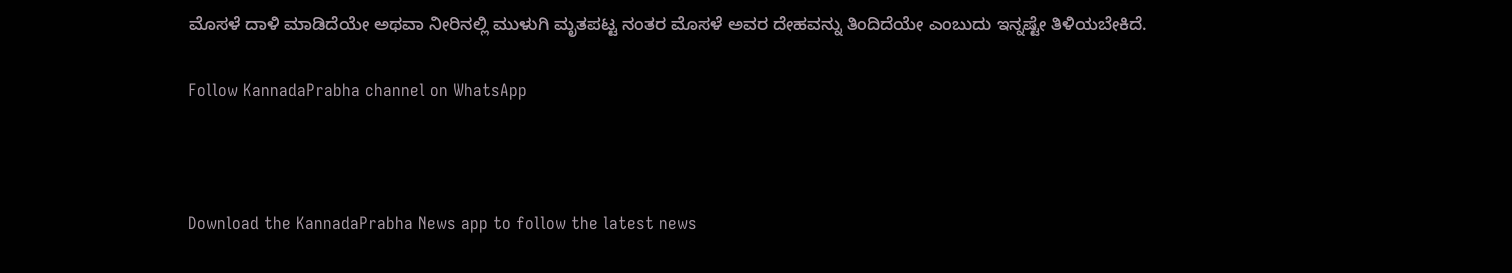ಮೊಸಳೆ ದಾಳಿ ಮಾಡಿದೆಯೇ ಅಥವಾ ನೀರಿನಲ್ಲಿ ಮುಳುಗಿ ಮೃತಪಟ್ಟ ನಂತರ ಮೊಸಳೆ ಅವರ ದೇಹವನ್ನು ತಿಂದಿದೆಯೇ ಎಂಬುದು ಇನ್ನಷ್ಟೇ ತಿಳಿಯಬೇಕಿದೆ.

Follow KannadaPrabha channel on WhatsApp



Download the KannadaPrabha News app to follow the latest news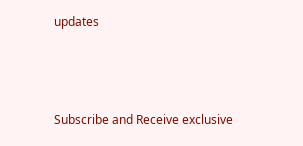updates



Subscribe and Receive exclusive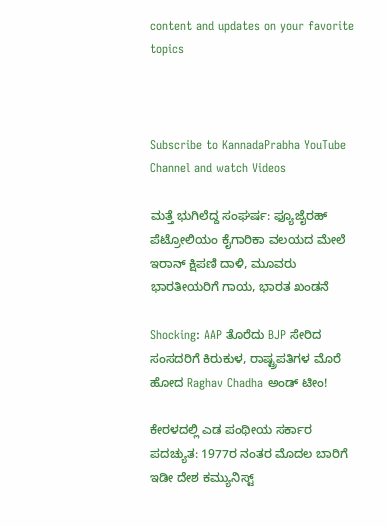content and updates on your favorite topics



Subscribe to KannadaPrabha YouTube Channel and watch Videos

ಮತ್ತೆ ಭುಗಿಲೆದ್ದ ಸಂಘರ್ಷ: ಫ್ಯೂಜೈರಹ್ ಪೆಟ್ರೋಲಿಯಂ ಕೈಗಾರಿಕಾ ವಲಯದ ಮೇಲೆ ಇರಾನ್ ಕ್ಷಿಪಣಿ ದಾಳಿ, ಮೂವರು ಭಾರತೀಯರಿಗೆ ಗಾಯ, ಭಾರತ ಖಂಡನೆ

Shocking: AAP ತೊರೆದು BJP ಸೇರಿದ ಸಂಸದರಿಗೆ ಕಿರುಕುಳ, ರಾಷ್ಟ್ರಪತಿಗಳ ಮೊರೆ ಹೋದ Raghav Chadha ಅಂಡ್ ಟೀಂ!

ಕೇರಳದಲ್ಲಿ ಎಡ ಪಂಥೀಯ ಸರ್ಕಾರ ಪದಚ್ಯುತ: 1977ರ ನಂತರ ಮೊದಲ ಬಾರಿಗೆ ಇಡೀ ದೇಶ ಕಮ್ಯುನಿಸ್ಟ್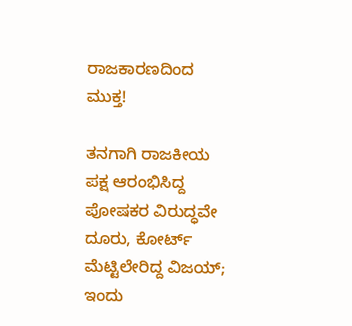ರಾಜಕಾರಣದಿಂದ ಮುಕ್ತ!

ತನಗಾಗಿ ರಾಜಕೀಯ ಪಕ್ಷ ಆರಂಭಿಸಿದ್ದ ಪೋಷಕರ ವಿರುದ್ಧವೇ ದೂರು, ಕೋರ್ಟ್ ಮೆಟ್ಟಿಲೇರಿದ್ದ ವಿಜಯ್; ಇಂದು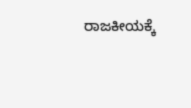ರಾಜಕೀಯಕ್ಕೆ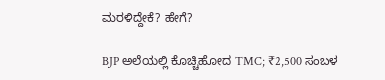ಮರಳಿದ್ದೇಕೆ? ಹೇಗೆ?

BJP ಅಲೆಯಲ್ಲಿ ಕೊಚ್ಚಿಹೋದ TMC; ₹2,500 ಸಂಬಳ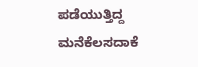ಪಡೆಯುತ್ತಿದ್ದ ಮನೆಕೆಲಸದಾಕೆ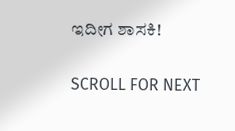ಇದೀಗ ಶಾಸಕಿ!

SCROLL FOR NEXT